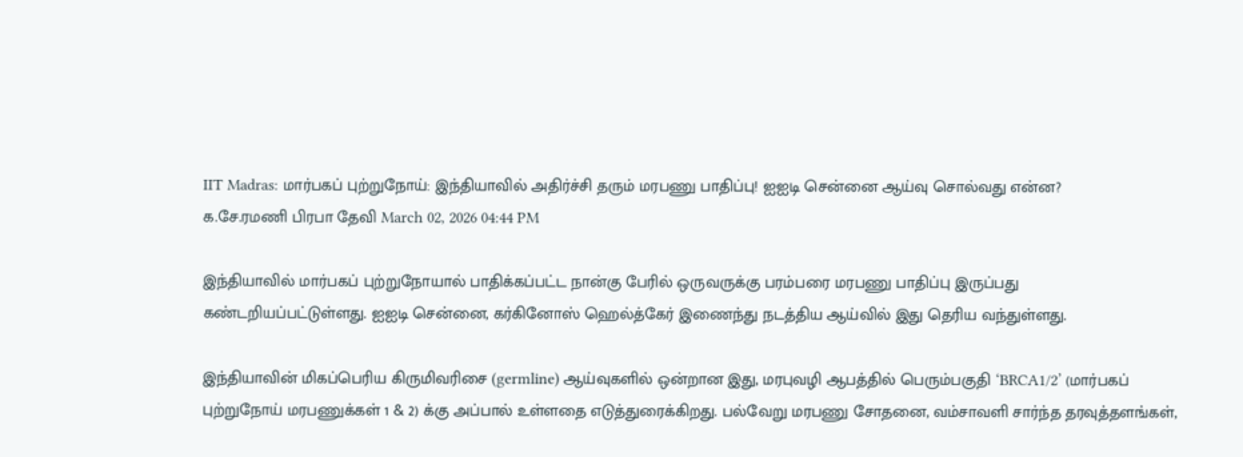IIT Madras: மார்பகப் புற்றுநோய்: இந்தியாவில் அதிர்ச்சி தரும் மரபணு பாதிப்பு! ஐஐடி சென்னை ஆய்வு சொல்வது என்ன?
க.சே.ரமணி பிரபா தேவி March 02, 2026 04:44 PM

இந்தியாவில் மார்பகப் புற்றுநோயால் பாதிக்கப்பட்ட நான்கு பேரில் ஒருவருக்கு பரம்பரை மரபணு பாதிப்பு இருப்பது கண்டறியப்பட்டுள்ளது. ஐஐடி சென்னை, கர்கினோஸ் ஹெல்த்கேர் இணைந்து நடத்திய ஆய்வில் இது தெரிய வந்துள்ளது.

இந்தியாவின் மிகப்பெரிய கிருமிவரிசை (germline) ஆய்வுகளில் ஒன்றான இது, மரபுவழி ஆபத்தில் பெரும்பகுதி ‘BRCA1/2’ (மார்பகப் புற்றுநோய் மரபணுக்கள் 1 & 2) க்கு அப்பால் உள்ளதை எடுத்துரைக்கிறது. பல்வேறு மரபணு சோதனை, வம்சாவளி சார்ந்த தரவுத்தளங்கள்,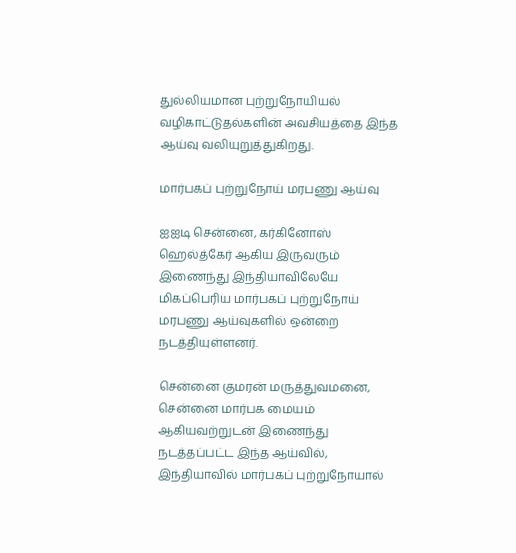துல்லியமான புற்றுநோயியல் வழிகாட்டுதல்களின் அவசியத்தை இந்த ஆய்வு வலியுறுத்துகிறது.

மார்பகப் புற்றுநோய் மரபணு ஆய்வு

ஐஐடி சென்னை, கர்கினோஸ் ஹெல்த்கேர் ஆகிய இருவரும் இணைந்து இந்தியாவிலேயே மிகப்பெரிய மார்பகப் புற்றுநோய் மரபணு ஆய்வுகளில் ஒன்றை நடத்தியுள்ளனர்.

சென்னை குமரன் மருத்துவமனை, சென்னை மார்பக மையம் ஆகியவற்றுடன் இணைந்து நடத்தப்பட்ட இந்த ஆய்வில், இந்தியாவில் மார்பகப் புற்றுநோயால்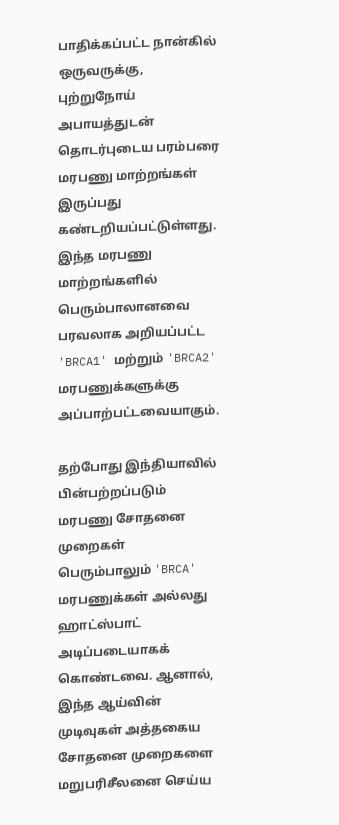பாதிக்கப்பட்ட நான்கில் ஒருவருக்கு, புற்றுநோய் அபாயத்துடன் தொடர்புடைய பரம்பரை மரபணு மாற்றங்கள் இருப்பது கண்டறியப்பட்டுள்ளது. இந்த மரபணு மாற்றங்களில் பெரும்பாலானவை பரவலாக அறியப்பட்ட 'BRCA1' மற்றும் 'BRCA2' மரபணுக்களுக்கு அப்பாற்பட்டவையாகும்.

தற்போது இந்தியாவில் பின்பற்றப்படும் மரபணு சோதனை முறைகள் பெரும்பாலும் 'BRCA' மரபணுக்கள் அல்லது ஹாட்ஸ்பாட் அடிப்படையாகக் கொண்டவை. ஆனால், இந்த ஆய்வின் முடிவுகள் அத்தகைய சோதனை முறைகளை மறுபரிசீலனை செய்ய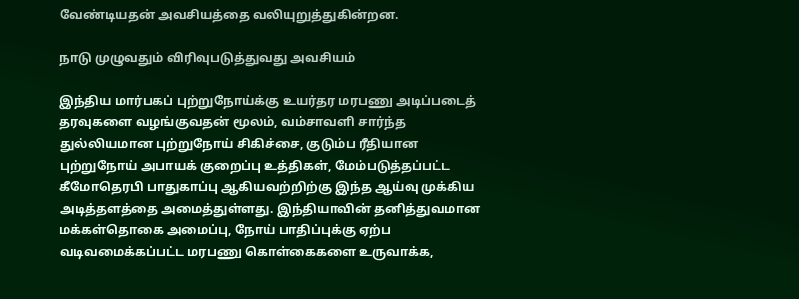வேண்டியதன் அவசியத்தை வலியுறுத்துகின்றன.

நாடு முழுவதும் விரிவுபடுத்துவது அவசியம்

இந்திய மார்பகப் புற்றுநோய்க்கு உயர்தர மரபணு அடிப்படைத் தரவுகளை வழங்குவதன் மூலம், வம்சாவளி சார்ந்த துல்லியமான புற்றுநோய் சிகிச்சை, குடும்ப ரீதியான புற்றுநோய் அபாயக் குறைப்பு உத்திகள், மேம்படுத்தப்பட்ட கீமோதெரபி பாதுகாப்பு ஆகியவற்றிற்கு இந்த ஆய்வு முக்கிய அடித்தளத்தை அமைத்துள்ளது. இந்தியாவின் தனித்துவமான மக்கள்தொகை அமைப்பு, நோய் பாதிப்புக்கு ஏற்ப வடிவமைக்கப்பட்ட மரபணு கொள்கைகளை உருவாக்க,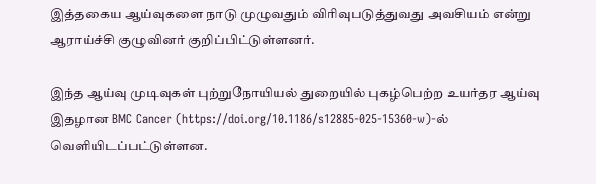இத்தகைய ஆய்வுகளை நாடு முழுவதும் விரிவுபடுத்துவது அவசியம் என்று ஆராய்ச்சி குழுவினர் குறிப்பிட்டுள்ளனர்.

இந்த ஆய்வு முடிவுகள் புற்றுநோயியல் துறையில் புகழ்பெற்ற உயர்தர ஆய்வு இதழான BMC Cancer (https://doi.org/10.1186/s12885-025-15360-w)-ல் வெளியிடப்பட்டுள்ளன.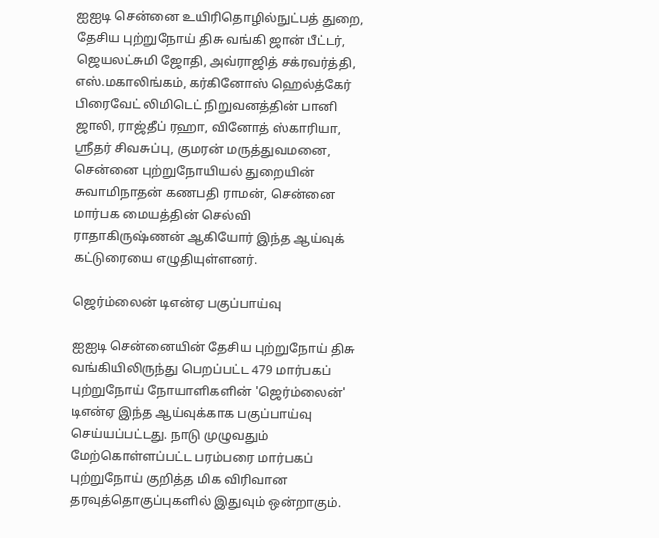ஐஐடி சென்னை உயிரிதொழில்நுட்பத் துறை, தேசிய புற்றுநோய் திசு வங்கி ஜான் பீட்டர், ஜெயலட்சுமி ஜோதி, அவ்ராஜித் சக்ரவர்த்தி, எஸ்.மகாலிங்கம், கர்கினோஸ் ஹெல்த்கேர் பிரைவேட் லிமிடெட் நிறுவனத்தின் பானி ஜாலி, ராஜ்தீப் ரஹா, வினோத் ஸ்காரியா, ஸ்ரீதர் சிவசுப்பு, குமரன் மருத்துவமனை, சென்னை புற்றுநோயியல் துறையின் சுவாமிநாதன் கணபதி ராமன், சென்னை மார்பக மையத்தின் செல்வி ராதாகிருஷ்ணன் ஆகியோர் இந்த ஆய்வுக் கட்டுரையை எழுதியுள்ளனர்.

ஜெர்ம்லைன் டிஎன்ஏ பகுப்பாய்வு

ஐஐடி சென்னையின் தேசிய புற்றுநோய் திசு வங்கியிலிருந்து பெறப்பட்ட 479 மார்பகப் புற்றுநோய் நோயாளிகளின் 'ஜெர்ம்லைன்' டிஎன்ஏ இந்த ஆய்வுக்காக பகுப்பாய்வு செய்யப்பட்டது. நாடு முழுவதும் மேற்கொள்ளப்பட்ட பரம்பரை மார்பகப் புற்றுநோய் குறித்த மிக விரிவான தரவுத்தொகுப்புகளில் இதுவும் ஒன்றாகும்.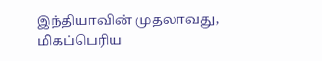இந்தியாவின் முதலாவது, மிகப்பெரிய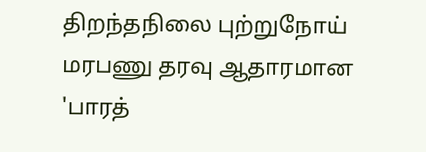திறந்தநிலை புற்றுநோய் மரபணு தரவு ஆதாரமான 'பாரத்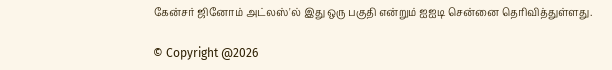கேன்சர் ஜினோம் அட்லஸ்'ல் இது ஒரு பகுதி என்றும் ஐஐடி சென்னை தெரிவித்துள்ளது.

© Copyright @2026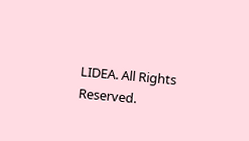LIDEA. All Rights Reserved.